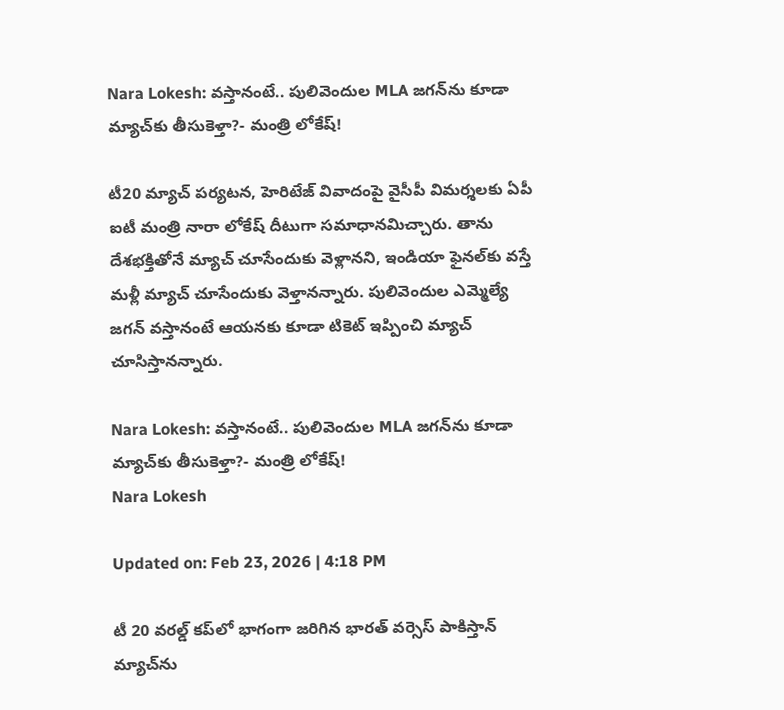Nara Lokesh: వస్తానంటే.. పులివెందుల MLA జగన్‌ను కూడా మ్యాచ్‌కు తీసుకెళ్తా?- మంత్రి లోకేష్!

టీ20 మ్యాచ్‌ పర్యటన, హెరిటేజ్ వివాదంపై వైసీపీ విమర్శలకు ఏపీ ఐటీ మంత్రి నారా లోకేష్ దీటుగా సమాధానమిచ్చారు. తాను దేశభక్తితోనే మ్యాచ్ చూసేందుకు వెళ్లానని, ఇండియా ఫైనల్‌కు వస్తే మళ్లీ మ్యాచ్‌ చూసేందుకు వెళ్తానన్నారు. పులివెందుల ఎమ్మెల్యే జగన్ వస్తానంటే ఆయనకు కూడా టికెట్ ఇప్పించి మ్యాచ్ చూసిస్తానన్నారు.

Nara Lokesh: వస్తానంటే.. పులివెందుల MLA జగన్‌ను కూడా మ్యాచ్‌కు తీసుకెళ్తా?- మంత్రి లోకేష్!
Nara Lokesh

Updated on: Feb 23, 2026 | 4:18 PM

టీ 20 వరల్డ్‌ కప్‌లో భాగంగా జరిగిన భారత్‌ వర్సెస్ పాకిస్తాన్‌ మ్యాచ్‌ను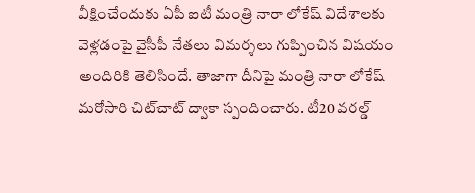వీక్షించేందుకు ఏపీ ఐటీ మంత్రి నారా లోకేష్ విదేశాలకు వెళ్లడంపై వైసీపీ నేతలు విమర్శలు గుప్పించిన విషయం అందిరికి తెలిసిందే. తాజాగా దీనిపై మంత్రి నారా లోకేష్ మరోసారి చిట్‌చాట్‌ ద్వాకా స్పందించారు. టీ20 వరల్డ్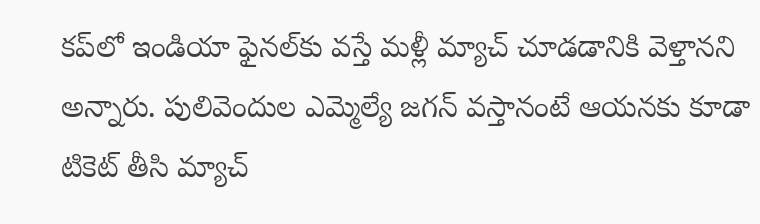కప్‌లో ఇండియా ఫైనల్‌కు వస్తే మళ్లీ మ్యాచ్ చూడడానికి వెళ్తానని అన్నారు. పులివెందుల ఎమ్మెల్యే జగన్ వస్తానంటే ఆయనకు కూడా టికెట్ తీసి మ్యాచ్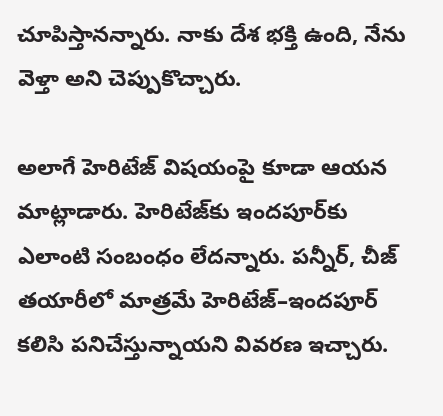చూపిస్తానన్నారు. నాకు దేశ భక్తి ఉంది, నేను వెళ్తా అని చెప్పుకొచ్చారు.

అలాగే హెరిటేజ్ విషయంపై కూడా ఆయన మాట్లాడారు. హెరిటేజ్‌కు ఇందపూర్‌కు ఎలాంటి సంబంధం లేదన్నారు. పన్నీర్, చీజ్ తయారీలో మాత్రమే హెరిటేజ్–ఇందపూర్ కలిసి పనిచేస్తున్నాయని వివరణ ఇచ్చారు.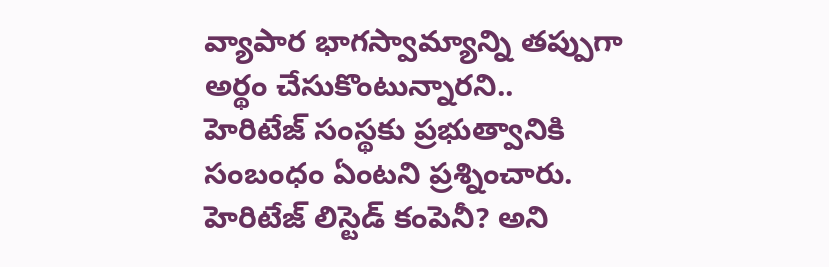వ్యాపార భాగస్వామ్యాన్ని తప్పుగా అర్థం చేసుకొంటున్నారని..
హెరిటేజ్ సంస్థకు ప్రభుత్వానికి సంబంధం ఏంటని ప్రశ్నించారు. హెరిటేజ్ లిస్టెడ్ కంపెనీ? అని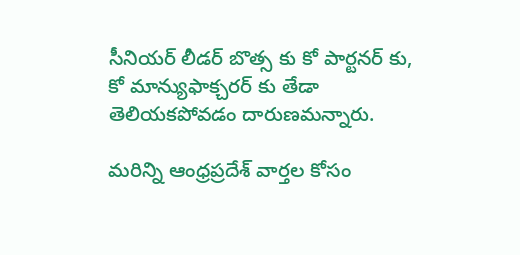సీనియర్ లీడర్ బొత్స కు కో పార్టనర్ కు, కో మాన్యుఫాక్చరర్ కు తేడా తెలియకపోవడం దారుణమన్నారు.

మరిన్ని ఆంధ్రప్రదేశ్ వార్తల కోసం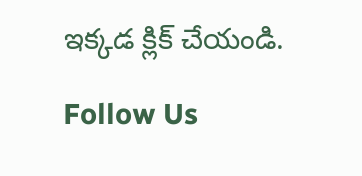ఇక్కడ క్లిక్ చేయండి.

Follow Us